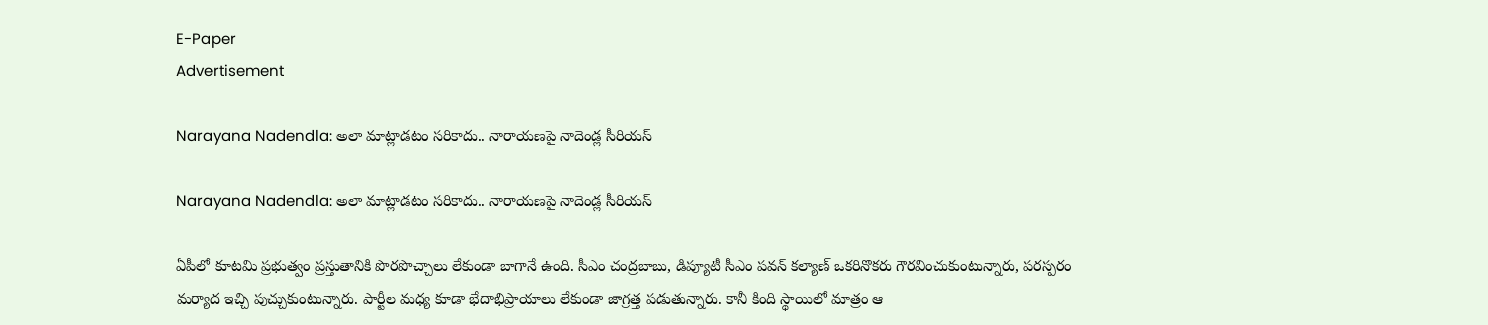E-Paper
Advertisement

Narayana Nadendla: అలా మాట్లాడటం సరికాదు.. నారాయణపై నాదెండ్ల సీరియస్

Narayana Nadendla: అలా మాట్లాడటం సరికాదు.. నారాయణపై నాదెండ్ల సీరియస్

ఏపీలో కూటమి ప్రభుత్వం ప్రస్తుతానికి పొరపొచ్చాలు లేకుండా బాగానే ఉంది. సీఎం చంద్రబాబు, డిప్యూటీ సీఎం పవన్ కల్యాణ్ ఒకరినొకరు గౌరవించుకుంటున్నారు, పరస్పరం మర్యాద ఇచ్చి పుచ్చుకుంటున్నారు. పార్టీల మధ్య కూడా భేదాభిప్రాయాలు లేకుండా జాగ్రత్త పడుతున్నారు. కానీ కింది స్థాయిలో మాత్రం ఆ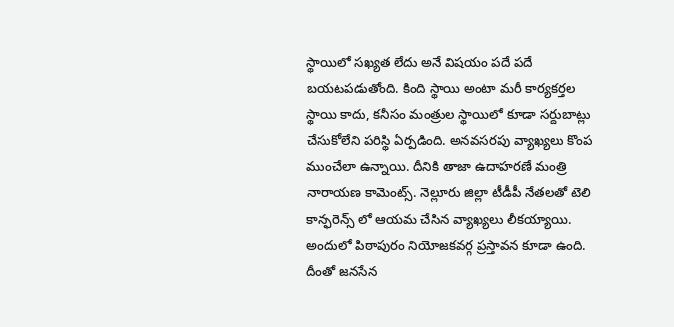స్థాయిలో సఖ్యత లేదు అనే విషయం పదే పదే బయటపడుతోంది. కింది స్థాయి అంటా మరీ కార్యకర్తల స్థాయి కాదు, కనీసం మంత్రుల స్థాయిలో కూడా సర్దుబాట్లు చేసుకోలేని పరిస్థి ఏర్పడింది. అనవసరపు వ్యాఖ్యలు కొంప ముంచేలా ఉన్నాయి. దీనికి తాజా ఉదాహరణే మంత్రి నారాయణ కామెంట్స్. నెల్లూరు జిల్లా టీడీపీ నేతలతో టెలి కాన్ఫరెన్స్ లో ఆయమ చేసిన వ్యాఖ్యలు లీకయ్యాయి. అందులో పిఠాపురం నియోజకవర్గ ప్రస్తావన కూడా ఉంది. దీంతో జనసేన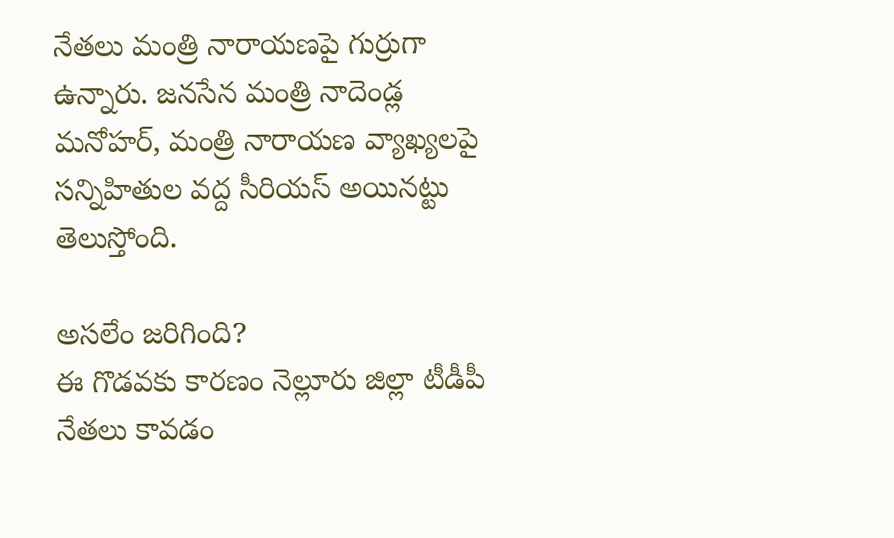నేతలు మంత్రి నారాయణపై గుర్రుగా ఉన్నారు. జనసేన మంత్రి నాదెండ్ల మనోహర్, మంత్రి నారాయణ వ్యాఖ్యలపై సన్నిహితుల వద్ద సీరియస్ అయినట్టు తెలుస్తోంది.

అసలేం జరిగింది?
ఈ గొడవకు కారణం నెల్లూరు జిల్లా టీడీపీ నేతలు కావడం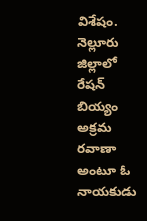విశేషం. నెల్లూరు జిల్లాలో రేషన్ బియ్యం అక్రమ రవాణా అంటూ ఓ నాయకుడు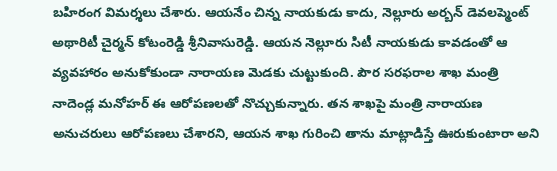బహిరంగ విమర్శలు చేశారు. ఆయనేం చిన్న నాయకుడు కాదు, నెల్లూరు అర్బన్ డెవలప్మెంట్ అథారిటీ చైర్మన్ కోటంరెడ్డి శ్రీనివాసురెడ్డి. ఆయన నెల్లూరు సిటీ నాయకుడు కావడంతో ఆ వ్యవహారం అనుకోకుండా నారాయణ మెడకు చుట్టుకుంది. పౌర సరఫరాల శాఖ మంత్రి నాదెండ్ల మనోహర్ ఈ ఆరోపణలతో నొచ్చుకున్నారు. తన శాఖపై మంత్రి నారాయణ అనుచరులు ఆరోపణలు చేశారని, ఆయన శాఖ గురించి తాను మాట్లాడిస్తే ఊరుకుంటారా అని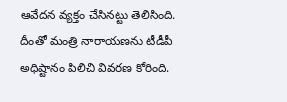ఆవేదన వ్యక్తం చేసినట్టు తెలిసింది. దీంతో మంత్రి నారాయణను టీడీపీ అధిష్టానం పిలిచి వివరణ కోరింది.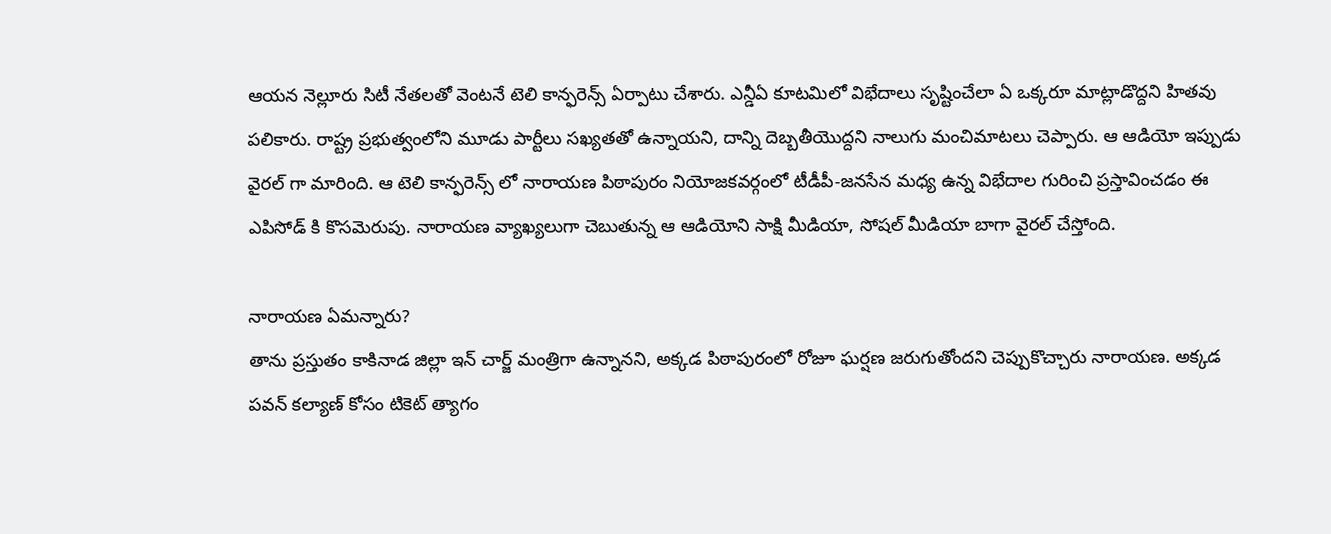ఆయన నెల్లూరు సిటీ నేతలతో వెంటనే టెలి కాన్ఫరెన్స్ ఏర్పాటు చేశారు. ఎన్డీఏ కూటమిలో విభేదాలు సృష్టించేలా ఏ ఒక్కరూ మాట్లాడొద్దని హితవు పలికారు. రాష్ట్ర ప్రభుత్వంలోని మూడు పార్టీలు సఖ్యతతో ఉన్నాయని, దాన్ని దెబ్బతీయొద్దని నాలుగు మంచిమాటలు చెప్పారు. ఆ ఆడియో ఇప్పుడు వైరల్ గా మారింది. ఆ టెలి కాన్ఫరెన్స్ లో నారాయణ పిఠాపురం నియోజకవర్గంలో టీడీపీ-జనసేన మధ్య ఉన్న విభేదాల గురించి ప్రస్తావించడం ఈ ఎపిసోడ్ కి కొసమెరుపు. నారాయణ వ్యాఖ్యలుగా చెబుతున్న ఆ ఆడియోని సాక్షి మీడియా, సోషల్ మీడియా బాగా వైరల్ చేస్తోంది.

నారాయణ ఏమన్నారు?
తాను ప్రస్తుతం కాకినాడ జిల్లా ఇన్ చార్జ్ మంత్రిగా ఉన్నానని, అక్కడ పిఠాపురంలో రోజూ ఘర్షణ జరుగుతోందని చెప్పుకొచ్చారు నారాయణ. అక్కడ పవన్ కల్యాణ్ కోసం టికెట్ త్యాగం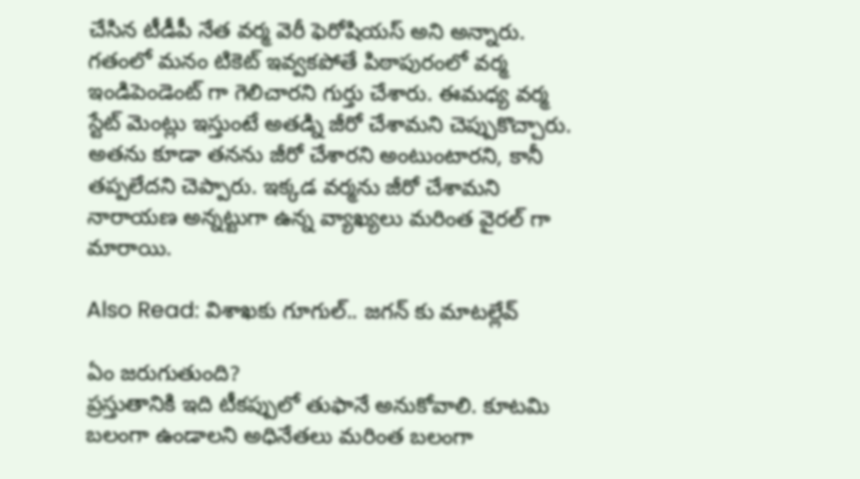చేసిన టీడీపీ నేత వర్మ వెరీ ఫెరోషియస్ అని అన్నారు. గతంలో మనం టికెట్ ఇవ్వకపోతే పిఠాపురంలో వర్మ ఇండిపెండెంట్ గా గెలిచారని గుర్తు చేశారు. ఈమధ్య వర్మ స్టేట్ మెంట్లు ఇస్తుంటే అతడ్ని జీరో చేశామని చెప్పుకొచ్చారు. అతను కూడా తనను జీరో చేశారని అంటుంటారని, కానీ తప్పలేదని చెప్పారు. ఇక్కడ వర్మను జీరో చేశామని నారాయణ అన్నట్టుగా ఉన్న వ్యాఖ్యలు మరింత వైరల్ గా మారాయి.

Also Read: విశాఖకు గూగుల్.. జగన్ కు మాటల్లేవ్

ఏం జరుగుతుంది?
ప్రస్తుతానికి ఇది టీకప్పులో తుఫానే అనుకోవాలి. కూటమి బలంగా ఉండాలని అధినేతలు మరింత బలంగా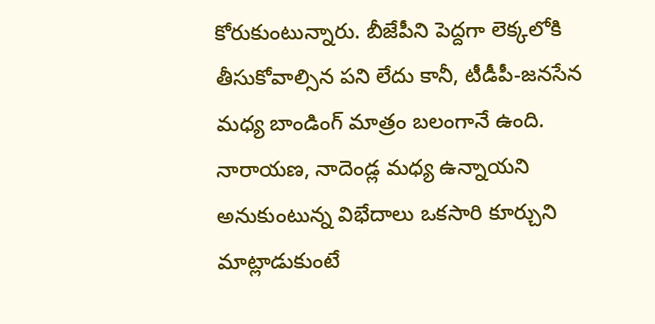కోరుకుంటున్నారు. బీజేపీని పెద్దగా లెక్కలోకి తీసుకోవాల్సిన పని లేదు కానీ, టీడీపీ-జనసేన మధ్య బాండింగ్ మాత్రం బలంగానే ఉంది. నారాయణ, నాదెండ్ల మధ్య ఉన్నాయని అనుకుంటున్న విభేదాలు ఒకసారి కూర్చుని మాట్లాడుకుంటే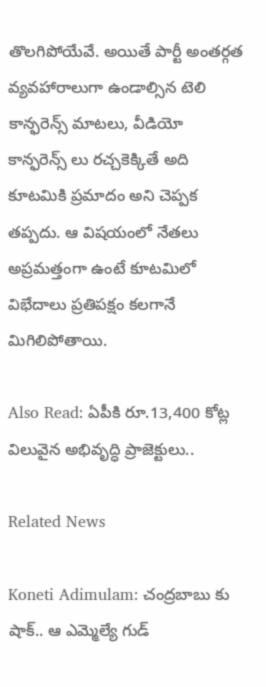తొలగిపోయేవే. అయితే పార్టీ అంతర్గత వ్యవహారాలుగా ఉండాల్సిన టెలి కాన్ఫరెన్స్ మాటలు, వీడియో కాన్ఫరెన్స్ లు రచ్చకెక్కితే అది కూటమికి ప్రమాదం అని చెప్పక తప్పదు. ఆ విషయంలో నేతలు అప్రమత్తంగా ఉంటే కూటమిలో విభేదాలు ప్రతిపక్షం కలగానే మిగిలిపోతాయి.

Also Read: ఏపీకి రూ.13,400 కోట్ల విలువైన అభివృద్ధి ప్రాజెక్టులు..

Related News

Koneti Adimulam: చంద్రబాబు కు షాక్.. ఆ ఎమ్మెల్యే గుడ్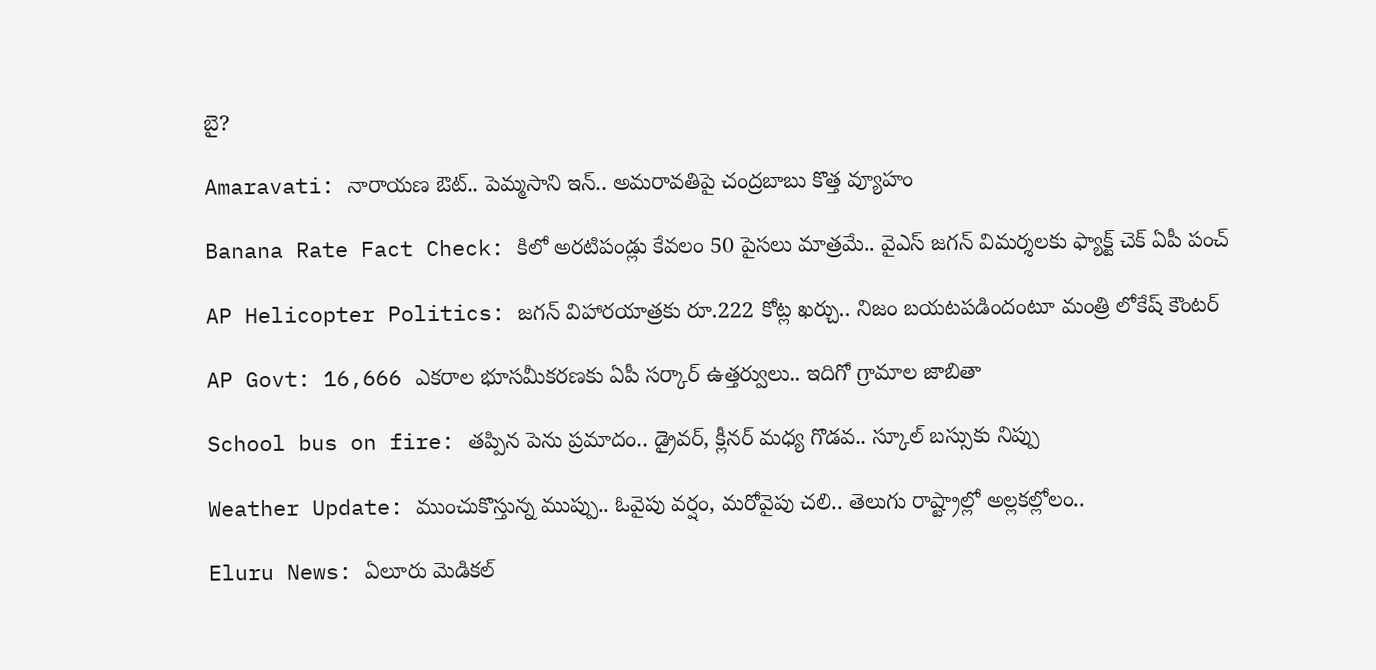బై?

Amaravati: నారాయణ ఔట్.. పెమ్మసాని ఇన్.. అమరావతిపై చంద్రబాబు కొత్త వ్యూహం

Banana Rate Fact Check: కిలో అరటిపండ్లు కేవలం 50 పైసలు మాత్రమే.. వైఎస్ జగన్ విమర్శలకు ఫ్యాక్ట్ చెక్ ఏపీ పంచ్

AP Helicopter Politics: జగన్ విహారయాత్రకు రూ.222 కోట్ల ఖర్చు.. నిజం బయటపడిందంటూ మంత్రి లోకేష్ కౌంటర్

AP Govt: 16,666 ఎకరాల భూసమీకరణకు ఏపీ సర్కార్ ఉత్తర్వులు.. ఇదిగో గ్రామాల జాబితా

School bus on fire: తప్పిన పెను ప్రమాదం.. డ్రైవర్, క్లీనర్ మధ్య గొడవ.. స్కూల్ బస్సుకు నిప్పు

Weather Update: ముంచుకొస్తున్న ముప్పు.. ఓవైపు వర్షం, మరోవైపు చలి.. తెలుగు రాష్ట్రాల్లో అల్లకల్లోలం..

Eluru News: ఏలూరు మెడికల్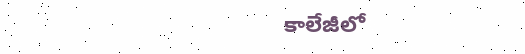కాలేజీలో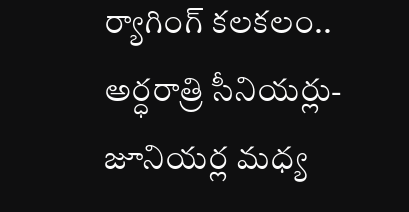ర్యాగింగ్ కలకలం.. అర్ధరాత్రి సీనియర్లు-జూనియర్ల మధ్య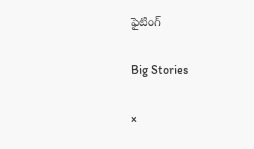ఫైటింగ్

Big Stories

×